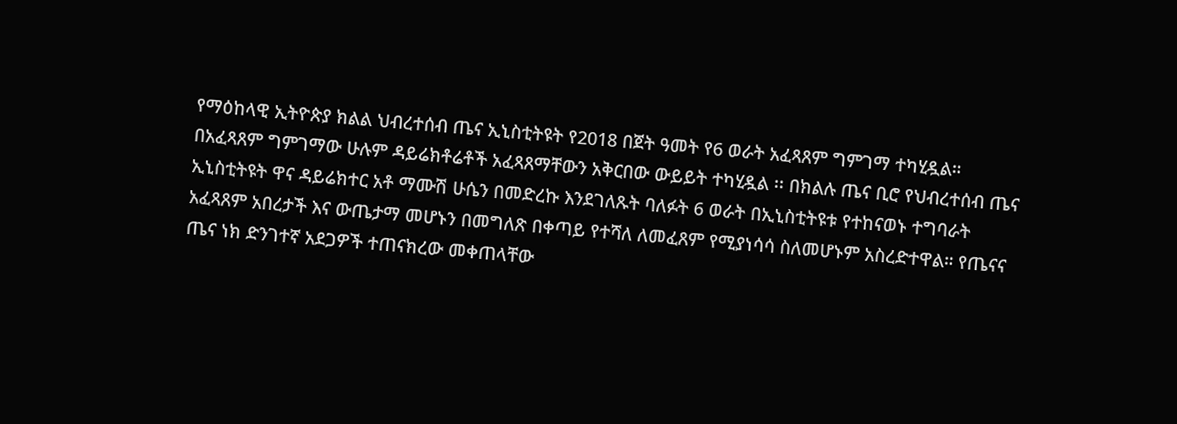የማዕከላዊ ኢትዮጵያ ክልል ህብረተሰብ ጤና ኢኒስቲትዩት የ2018 በጀት ዓመት የ6 ወራት አፈጻጸም ግምገማ ተካሂዷል።
በአፈጻጸም ግምገማው ሁሉም ዳይሬክቶሬቶች አፈጻጸማቸውን አቅርበው ውይይት ተካሂዷል ፡፡ በክልሉ ጤና ቢሮ የህብረተሰብ ጤና ኢኒስቲትዩት ዋና ዳይሬክተር አቶ ማሙሽ ሁሴን በመድረኩ እንደገለጹት ባለፉት 6 ወራት በኢኒስቲትዩቱ የተከናወኑ ተግባራት አፈጻጸም አበረታች እና ውጤታማ መሆኑን በመግለጽ በቀጣይ የተሻለ ለመፈጸም የሚያነሳሳ ስለመሆኑም አስረድተዋል። የጤናና ጤና ነክ ድንገተኛ አደጋዎች ተጠናክረው መቀጠላቸው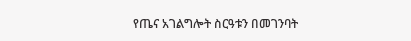የጤና አገልግሎት ስርዓቱን በመገንባት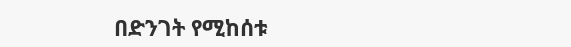በድንገት የሚከሰቱ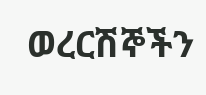ወረርሽኞችን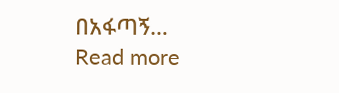በአፋጣኝ…
Read more